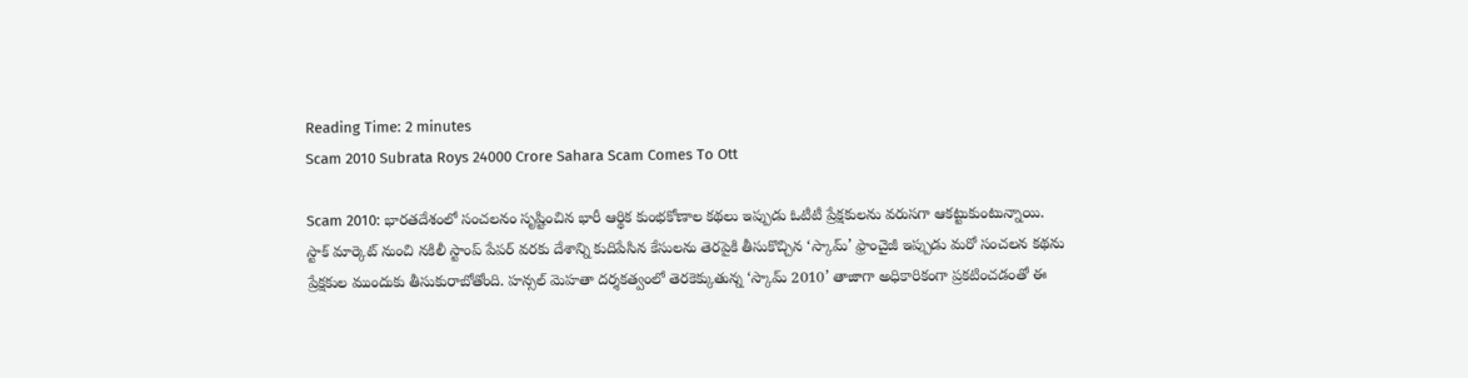Reading Time: 2 minutes
Scam 2010 Subrata Roys 24000 Crore Sahara Scam Comes To Ott

Scam 2010: భారతదేశంలో సంచలనం సృష్టించిన భారీ ఆర్థిక కుంభకోణాల కథలు ఇప్పుడు ఓటీటీ ప్రేక్షకులను వరుసగా ఆకట్టుకుంటున్నాయి. స్టాక్ మార్కెట్ నుంచి నకిలీ స్టాంప్ పేపర్ వరకు దేశాన్ని కుదిపేసిన కేసులను తెరపైకి తీసుకొచ్చిన ‘స్కామ్’ ఫ్రాంచైజీ ఇప్పుడు మరో సంచలన కథను ప్రేక్షకుల ముందుకు తీసుకురాబోతోంది. హన్సల్ మెహతా దర్శకత్వంలో తెరకెక్కుతున్న ‘స్కామ్ 2010’ తాజాగా అధికారికంగా ప్రకటించడంతో ఈ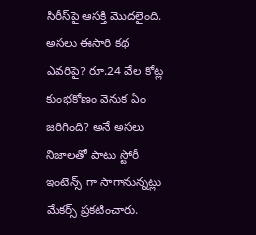సిరీస్‌పై ఆసక్తి మొదలైంది. అసలు ఈసారి కథ ఎవరిపై? రూ.24 వేల కోట్ల కుంభకోణం వెనుక ఏం జరిగింది? అనే అసలు నిజాలతో పాటు స్టోరీ ఇంటెన్స్ గా సాగానున్నట్లు మేకర్స్ ప్రకటించారు.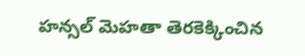హన్సల్ మెహతా తెరకెక్కించిన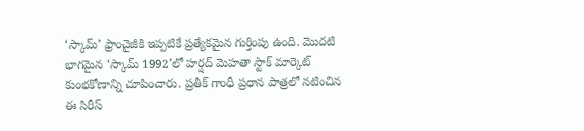‘స్కామ్’ ఫ్రాంచైజీకి ఇప్పటికే ప్రత్యేకమైన గుర్తింపు ఉంది. మొదటి భాగమైన ‘స్కామ్ 1992’లో హర్షద్ మెహతా స్టాక్ మార్కెట్ కుంభకోణాన్ని చూపించారు. ప్రతీక్ గాంధీ ప్రధాన పాత్రలో నటించిన ఈ సిరీస్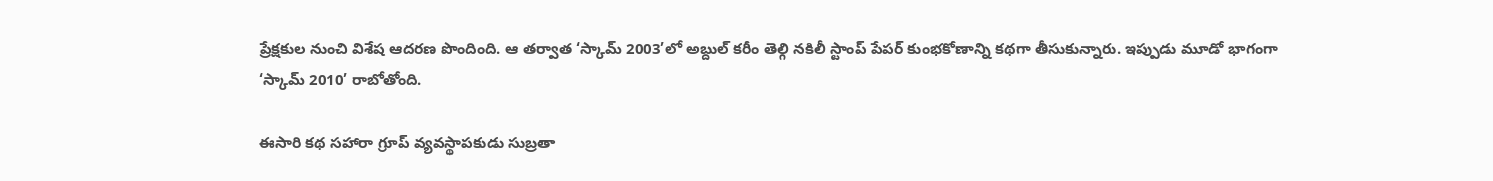ప్రేక్షకుల నుంచి విశేష ఆదరణ పొందింది. ఆ తర్వాత ‘స్కామ్ 2003’లో అబ్దుల్ కరీం తెల్గి నకిలీ స్టాంప్ పేపర్ కుంభకోణాన్ని కథగా తీసుకున్నారు. ఇప్పుడు మూడో భాగంగా ‘స్కామ్ 2010’ రాబోతోంది.

ఈసారి కథ సహారా గ్రూప్ వ్యవస్థాపకుడు సుబ్రతా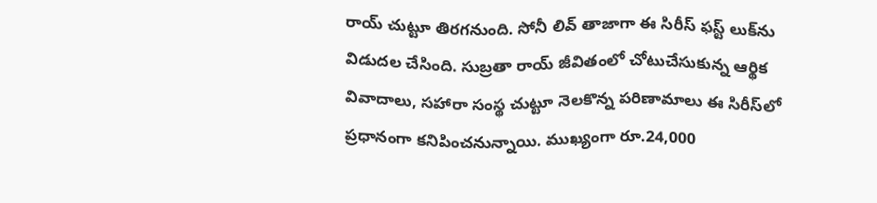రాయ్ చుట్టూ తిరగనుంది. సోనీ లివ్ తాజాగా ఈ సిరీస్ ఫస్ట్ లుక్‌ను విడుదల చేసింది. సుబ్రతా రాయ్ జీవితంలో చోటుచేసుకున్న ఆర్థిక వివాదాలు, సహారా సంస్థ చుట్టూ నెలకొన్న పరిణామాలు ఈ సిరీస్‌లో ప్రధానంగా కనిపించనున్నాయి. ముఖ్యంగా రూ.24,000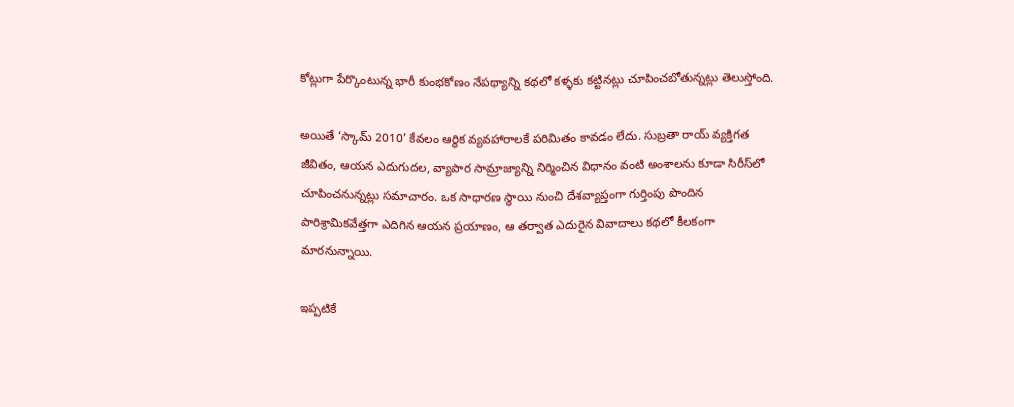కోట్లుగా పేర్కొంటున్న భారీ కుంభకోణం నేపథ్యాన్ని కథలో కళ్ళకు కట్టినట్లు చూపించబోతున్నట్లు తెలుస్తోంది.

అయితే ‘స్కామ్ 2010’ కేవలం ఆర్థిక వ్యవహారాలకే పరిమితం కావడం లేదు. సుబ్రతా రాయ్ వ్యక్తిగత జీవితం, ఆయన ఎదుగుదల, వ్యాపార సామ్రాజ్యాన్ని నిర్మించిన విధానం వంటి అంశాలను కూడా సిరీస్‌లో చూపించనున్నట్లు సమాచారం. ఒక సాధారణ స్థాయి నుంచి దేశవ్యాప్తంగా గుర్తింపు పొందిన పారిశ్రామికవేత్తగా ఎదిగిన ఆయన ప్రయాణం, ఆ తర్వాత ఎదురైన వివాదాలు కథలో కీలకంగా మారనున్నాయి.

ఇప్పటికే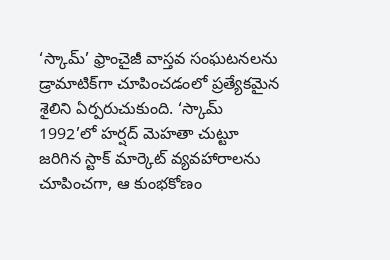‘స్కామ్’ ఫ్రాంచైజీ వాస్తవ సంఘటనలను డ్రామాటిక్‌గా చూపించడంలో ప్రత్యేకమైన శైలిని ఏర్పరుచుకుంది. ‘స్కామ్ 1992’లో హర్షద్ మెహతా చుట్టూ జరిగిన స్టాక్ మార్కెట్ వ్యవహారాలను చూపించగా, ఆ కుంభకోణం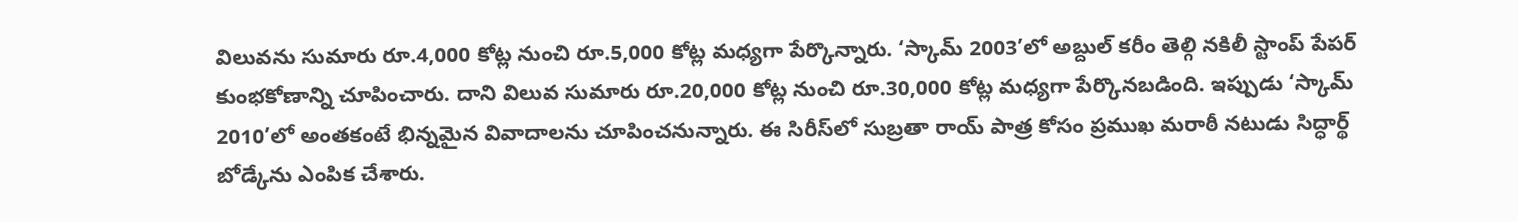విలువను సుమారు రూ.4,000 కోట్ల నుంచి రూ.5,000 కోట్ల మధ్యగా పేర్కొన్నారు. ‘స్కామ్ 2003’లో అబ్దుల్ కరీం తెల్గి నకిలీ స్టాంప్ పేపర్ కుంభకోణాన్ని చూపించారు. దాని విలువ సుమారు రూ.20,000 కోట్ల నుంచి రూ.30,000 కోట్ల మధ్యగా పేర్కొనబడింది. ఇప్పుడు ‘స్కామ్ 2010’లో అంతకంటే భిన్నమైన వివాదాలను చూపించనున్నారు. ఈ సిరీస్‌లో సుబ్రతా రాయ్ పాత్ర కోసం ప్రముఖ మరాఠీ నటుడు సిద్ధార్థ్ బోడ్కేను ఎంపిక చేశారు.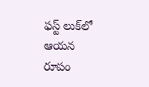ఫస్ట్ లుక్‌లో ఆయన రూపం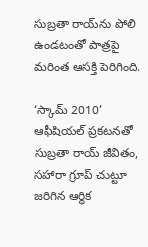సుబ్రతా రాయ్‌ను పోలి ఉండటంతో పాత్రపై మరింత ఆసక్తి పెరిగింది.

‘స్కామ్ 2010’ ఆఫీషియల్ ప్రకటనతో సుబ్రతా రాయ్ జీవితం, సహారా గ్రూప్ చుట్టూ జరిగిన ఆర్థిక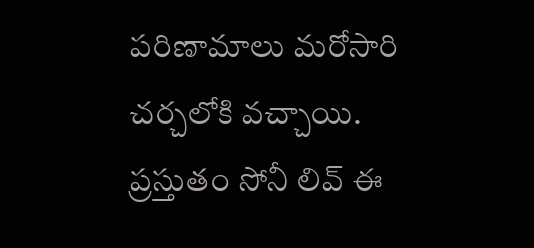పరిణామాలు మరోసారి చర్చలోకి వచ్చాయి. ప్రస్తుతం సోనీ లివ్ ఈ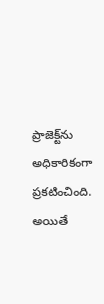ప్రాజెక్ట్‌ను అధికారికంగా ప్రకటించింది. అయితే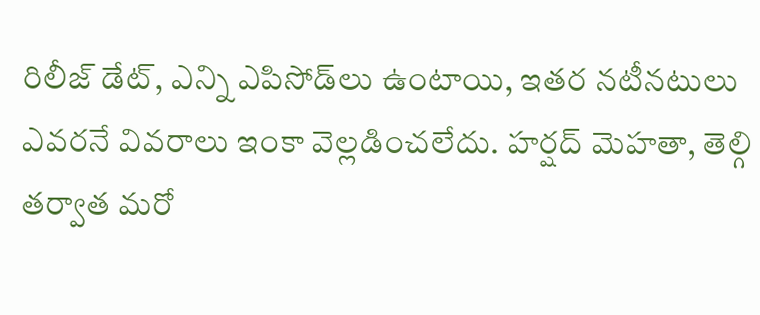రిలీజ్ డేట్, ఎన్ని ఎపిసోడ్‌లు ఉంటాయి, ఇతర నటీనటులు ఎవరనే వివరాలు ఇంకా వెల్లడించలేదు. హర్షద్ మెహతా, తెల్గి తర్వాత మరో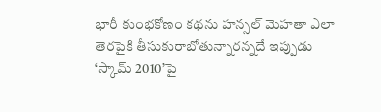భారీ కుంభకోణం కథను హన్సల్ మెహతా ఎలా తెరపైకి తీసుకురాబోతున్నారన్నదే ఇప్పుడు ‘స్కామ్ 2010’పై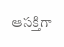ఆసక్తిగా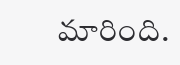మారింది.